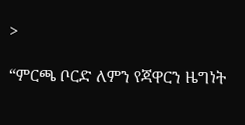>

“ምርጫ ቦርድ ለምን የጃዋርን ዜግነት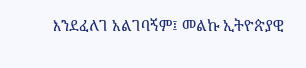እንደፈለገ አልገባኝም፤ መልኩ ኢትዮጵያዊ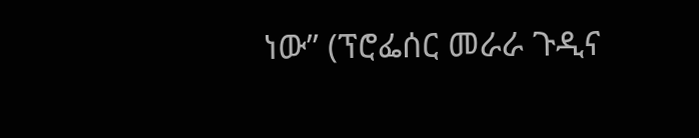ነው” (ፕሮፌሰር መራራ ጉዲና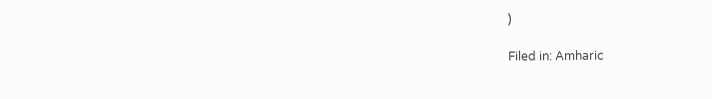)

Filed in: Amharic